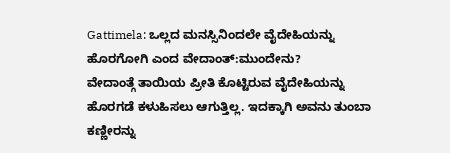Gattimela: ಒಲ್ಲದ ಮನಸ್ಸಿನಿಂದಲೇ ವೈದೇಹಿಯನ್ನು ಹೊರಗೋಗಿ ಎಂದ ವೇದಾಂತ್:ಮುಂದೇನು?
ವೇದಾಂತ್ಗೆ ತಾಯಿಯ ಪ್ರೀತಿ ಕೊಟ್ಟಿರುವ ವೈದೇಹಿಯನ್ನು ಹೊರಗಡೆ ಕಳುಹಿಸಲು ಆಗುತ್ತಿಲ್ಲ. ಇದಕ್ಕಾಗಿ ಅವನು ತುಂಬಾ ಕಣ್ಣೀರನ್ನು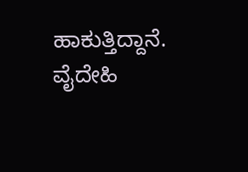ಹಾಕುತ್ತಿದ್ದಾನೆ. ವೈದೇಹಿ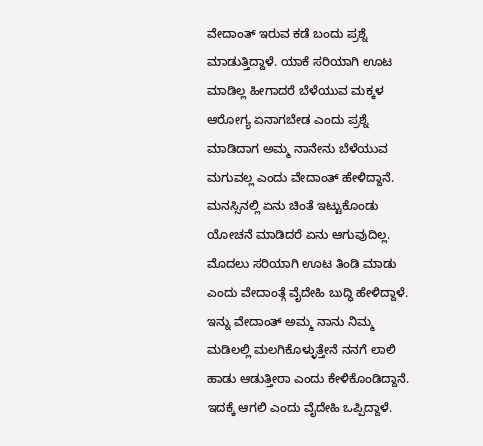ವೇದಾಂತ್ ಇರುವ ಕಡೆ ಬಂದು ಪ್ರಶ್ನೆ ಮಾಡುತ್ತಿದ್ದಾಳೆ. ಯಾಕೆ ಸರಿಯಾಗಿ ಊಟ ಮಾಡಿಲ್ಲ ಹೀಗಾದರೆ ಬೆಳೆಯುವ ಮಕ್ಕಳ ಆರೋಗ್ಯ ಏನಾಗಬೇಡ ಎಂದು ಪ್ರಶ್ನೆ ಮಾಡಿದಾಗ ಅಮ್ಮ ನಾನೇನು ಬೆಳೆಯುವ ಮಗುವಲ್ಲ ಎಂದು ವೇದಾಂತ್ ಹೇಳಿದ್ದಾನೆ.
ಮನಸ್ಸಿನಲ್ಲಿ ಏನು ಚಿಂತೆ ಇಟ್ಟುಕೊಂಡು ಯೋಚನೆ ಮಾಡಿದರೆ ಏನು ಆಗುವುದಿಲ್ಲ. ಮೊದಲು ಸರಿಯಾಗಿ ಊಟ ತಿಂಡಿ ಮಾಡು ಎಂದು ವೇದಾಂತ್ಗೆ ವೈದೇಹಿ ಬುದ್ಧಿ ಹೇಳಿದ್ದಾಳೆ. ಇನ್ನು ವೇದಾಂತ್ ಅಮ್ಮ ನಾನು ನಿಮ್ಮ ಮಡಿಲಲ್ಲಿ ಮಲಗಿಕೊಳ್ಳುತ್ತೇನೆ ನನಗೆ ಲಾಲಿ ಹಾಡು ಆಡುತ್ತೀರಾ ಎಂದು ಕೇಳಿಕೊಂಡಿದ್ದಾನೆ. ಇದಕ್ಕೆ ಆಗಲಿ ಎಂದು ವೈದೇಹಿ ಒಪ್ಪಿದ್ದಾಳೆ.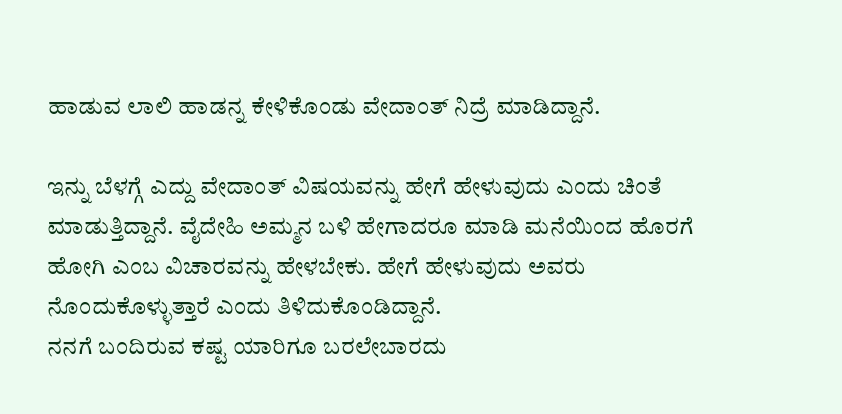ಹಾಡುವ ಲಾಲಿ ಹಾಡನ್ನ ಕೇಳಿಕೊಂಡು ವೇದಾಂತ್ ನಿದ್ರೆ ಮಾಡಿದ್ದಾನೆ.

ಇನ್ನು ಬೆಳಗ್ಗೆ ಎದ್ದು ವೇದಾಂತ್ ವಿಷಯವನ್ನು ಹೇಗೆ ಹೇಳುವುದು ಎಂದು ಚಿಂತೆ ಮಾಡುತ್ತಿದ್ದಾನೆ. ವೈದೇಹಿ ಅಮ್ಮನ ಬಳಿ ಹೇಗಾದರೂ ಮಾಡಿ ಮನೆಯಿಂದ ಹೊರಗೆ ಹೋಗಿ ಎಂಬ ವಿಚಾರವನ್ನು ಹೇಳಬೇಕು. ಹೇಗೆ ಹೇಳುವುದು ಅವರು ನೊಂದುಕೊಳ್ಳುತ್ತಾರೆ ಎಂದು ತಿಳಿದುಕೊಂಡಿದ್ದಾನೆ.
ನನಗೆ ಬಂದಿರುವ ಕಷ್ಟ ಯಾರಿಗೂ ಬರಲೇಬಾರದು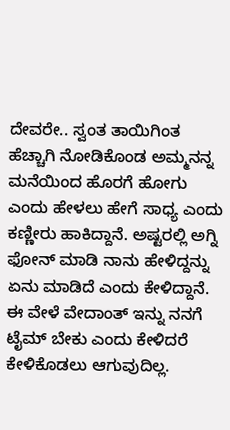ದೇವರೇ.. ಸ್ವಂತ ತಾಯಿಗಿಂತ ಹೆಚ್ಚಾಗಿ ನೋಡಿಕೊಂಡ ಅಮ್ಮನನ್ನ ಮನೆಯಿಂದ ಹೊರಗೆ ಹೋಗು ಎಂದು ಹೇಳಲು ಹೇಗೆ ಸಾಧ್ಯ ಎಂದು ಕಣ್ಣೀರು ಹಾಕಿದ್ದಾನೆ. ಅಷ್ಟರಲ್ಲಿ ಅಗ್ನಿ ಫೋನ್ ಮಾಡಿ ನಾನು ಹೇಳಿದ್ದನ್ನು ಏನು ಮಾಡಿದೆ ಎಂದು ಕೇಳಿದ್ದಾನೆ. ಈ ವೇಳೆ ವೇದಾಂತ್ ಇನ್ನು ನನಗೆ ಟೈಮ್ ಬೇಕು ಎಂದು ಕೇಳಿದರೆ ಕೇಳಿಕೊಡಲು ಆಗುವುದಿಲ್ಲ.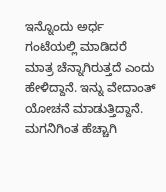ಇನ್ನೊಂದು ಅರ್ಧ ಗಂಟೆಯಲ್ಲಿ ಮಾಡಿದರೆ ಮಾತ್ರ ಚೆನ್ನಾಗಿರುತ್ತದೆ ಎಂದು ಹೇಳಿದ್ದಾನೆ. ಇನ್ನು ವೇದಾಂತ್ ಯೋಚನೆ ಮಾಡುತ್ತಿದ್ದಾನೆ. ಮಗನಿಗಿಂತ ಹೆಚ್ಚಾಗಿ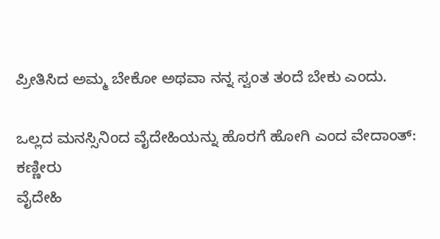ಪ್ರೀತಿಸಿದ ಅಮ್ಮ ಬೇಕೋ ಅಥವಾ ನನ್ನ ಸ್ವಂತ ತಂದೆ ಬೇಕು ಎಂದು.

ಒಲ್ಲದ ಮನಸ್ಸಿನಿಂದ ವೈದೇಹಿಯನ್ನು ಹೊರಗೆ ಹೋಗಿ ಎಂದ ವೇದಾಂತ್: ಕಣ್ಣೀರು
ವೈದೇಹಿ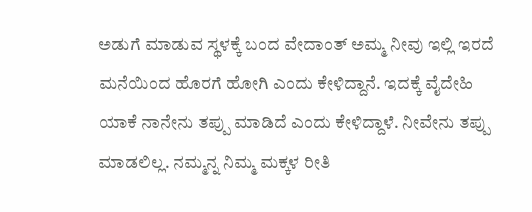ಅಡುಗೆ ಮಾಡುವ ಸ್ಥಳಕ್ಕೆ ಬಂದ ವೇದಾಂತ್ ಅಮ್ಮ ನೀವು ಇಲ್ಲಿ ಇರದೆ ಮನೆಯಿಂದ ಹೊರಗೆ ಹೋಗಿ ಎಂದು ಕೇಳಿದ್ದಾನೆ. ಇದಕ್ಕೆ ವೈದೇಹಿ ಯಾಕೆ ನಾನೇನು ತಪ್ಪು ಮಾಡಿದೆ ಎಂದು ಕೇಳಿದ್ದಾಳೆ. ನೀವೇನು ತಪ್ಪು ಮಾಡಲಿಲ್ಲ. ನಮ್ಮನ್ನ ನಿಮ್ಮ ಮಕ್ಕಳ ರೀತಿ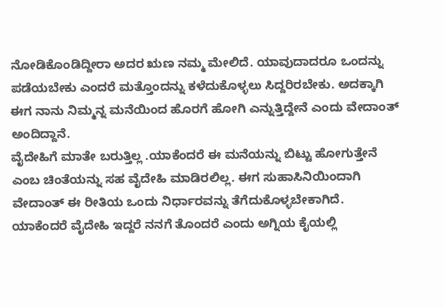ನೋಡಿಕೊಂಡಿದ್ದೀರಾ ಅದರ ಋಣ ನಮ್ಮ ಮೇಲಿದೆ. ಯಾವುದಾದರೂ ಒಂದನ್ನು ಪಡೆಯಬೇಕು ಎಂದರೆ ಮತ್ತೊಂದನ್ನು ಕಳೆದುಕೊಳ್ಳಲು ಸಿದ್ದರಿರಬೇಕು. ಅದಕ್ಕಾಗಿ ಈಗ ನಾನು ನಿಮ್ಮನ್ನ ಮನೆಯಿಂದ ಹೊರಗೆ ಹೋಗಿ ಎನ್ನುತ್ತಿದ್ದೇನೆ ಎಂದು ವೇದಾಂತ್ ಅಂದಿದ್ದಾನೆ.
ವೈದೇಹಿಗೆ ಮಾತೇ ಬರುತ್ತಿಲ್ಲ .ಯಾಕೆಂದರೆ ಈ ಮನೆಯನ್ನು ಬಿಟ್ಟು ಹೋಗುತ್ತೇನೆ ಎಂಬ ಚಿಂತೆಯನ್ನು ಸಹ ವೈದೇಹಿ ಮಾಡಿರಲಿಲ್ಲ. ಈಗ ಸುಹಾಸಿನಿಯಿಂದಾಗಿ ವೇದಾಂತ್ ಈ ರೀತಿಯ ಒಂದು ನಿರ್ಧಾರವನ್ನು ತೆಗೆದುಕೊಳ್ಳಬೇಕಾಗಿದೆ. ಯಾಕೆಂದರೆ ವೈದೇಹಿ ಇದ್ದರೆ ನನಗೆ ತೊಂದರೆ ಎಂದು ಅಗ್ನಿಯ ಕೈಯಲ್ಲಿ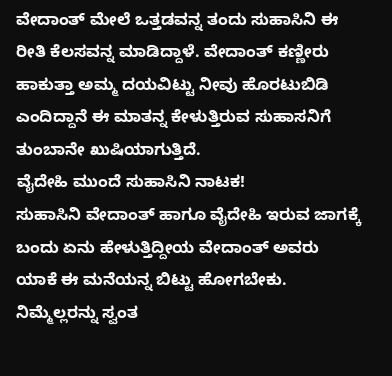ವೇದಾಂತ್ ಮೇಲೆ ಒತ್ತಡವನ್ನ ತಂದು ಸುಹಾಸಿನಿ ಈ ರೀತಿ ಕೆಲಸವನ್ನ ಮಾಡಿದ್ದಾಳೆ. ವೇದಾಂತ್ ಕಣ್ಣೀರು ಹಾಕುತ್ತಾ ಅಮ್ಮ ದಯವಿಟ್ಟು ನೀವು ಹೊರಟುಬಿಡಿ ಎಂದಿದ್ದಾನೆ ಈ ಮಾತನ್ನ ಕೇಳುತ್ತಿರುವ ಸುಹಾಸನಿಗೆ ತುಂಬಾನೇ ಖುಷಿಯಾಗುತ್ತಿದೆ.
ವೈದೇಹಿ ಮುಂದೆ ಸುಹಾಸಿನಿ ನಾಟಕ!
ಸುಹಾಸಿನಿ ವೇದಾಂತ್ ಹಾಗೂ ವೈದೇಹಿ ಇರುವ ಜಾಗಕ್ಕೆ ಬಂದು ಏನು ಹೇಳುತ್ತಿದ್ದೀಯ ವೇದಾಂತ್ ಅವರು ಯಾಕೆ ಈ ಮನೆಯನ್ನ ಬಿಟ್ಟು ಹೋಗಬೇಕು. ನಿಮ್ಮೆಲ್ಲರನ್ನು ಸ್ವಂತ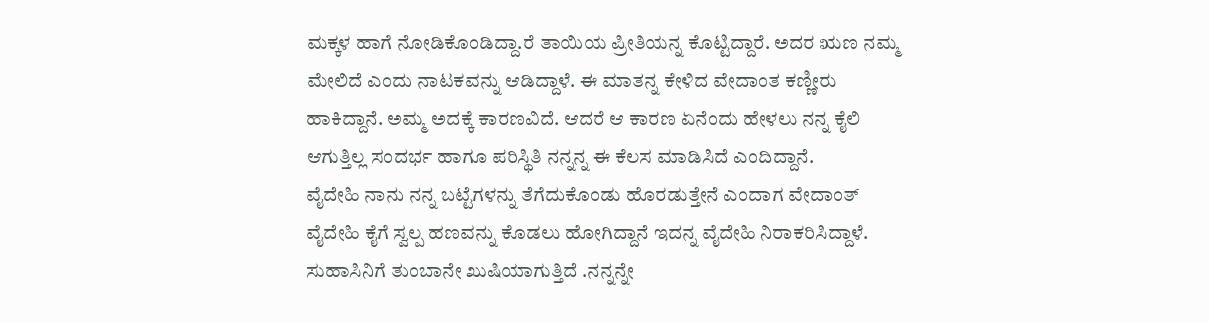ಮಕ್ಕಳ ಹಾಗೆ ನೋಡಿಕೊಂಡಿದ್ದಾ.ರೆ ತಾಯಿಯ ಪ್ರೀತಿಯನ್ನ ಕೊಟ್ಟಿದ್ದಾರೆ. ಅದರ ಋಣ ನಮ್ಮ ಮೇಲಿದೆ ಎಂದು ನಾಟಕವನ್ನು ಆಡಿದ್ದಾಳೆ. ಈ ಮಾತನ್ನ ಕೇಳಿದ ವೇದಾಂತ ಕಣ್ಣೀರು ಹಾಕಿದ್ದಾನೆ. ಅಮ್ಮ ಅದಕ್ಕೆ ಕಾರಣವಿದೆ. ಆದರೆ ಆ ಕಾರಣ ಏನೆಂದು ಹೇಳಲು ನನ್ನ ಕೈಲಿ ಆಗುತ್ತಿಲ್ಲ ಸಂದರ್ಭ ಹಾಗೂ ಪರಿಸ್ಥಿತಿ ನನ್ನನ್ನ ಈ ಕೆಲಸ ಮಾಡಿಸಿದೆ ಎಂದಿದ್ದಾನೆ.
ವೈದೇಹಿ ನಾನು ನನ್ನ ಬಟ್ಟೆಗಳನ್ನು ತೆಗೆದುಕೊಂಡು ಹೊರಡುತ್ತೇನೆ ಎಂದಾಗ ವೇದಾಂತ್ ವೈದೇಹಿ ಕೈಗೆ ಸ್ವಲ್ಪ ಹಣವನ್ನು ಕೊಡಲು ಹೋಗಿದ್ದಾನೆ ಇದನ್ನ ವೈದೇಹಿ ನಿರಾಕರಿಸಿದ್ದಾಳೆ. ಸುಹಾಸಿನಿಗೆ ತುಂಬಾನೇ ಖುಷಿಯಾಗುತ್ತಿದೆ .ನನ್ನನ್ನೇ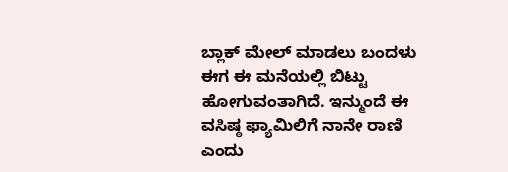ಬ್ಲಾಕ್ ಮೇಲ್ ಮಾಡಲು ಬಂದಳು ಈಗ ಈ ಮನೆಯಲ್ಲಿ ಬಿಟ್ಟು ಹೋಗುವಂತಾಗಿದೆ. ಇನ್ಮುಂದೆ ಈ ವಸಿಷ್ಠ ಫ್ಯಾಮಿಲಿಗೆ ನಾನೇ ರಾಣಿ ಎಂದು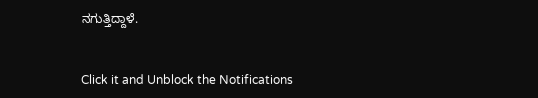ನಗುತ್ತಿದ್ದಾಳೆ.


Click it and Unblock the Notifications